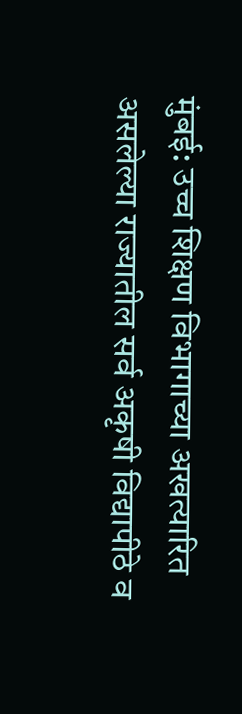मुंबई: उच्च शिक्षण विभागाच्या अखत्यारित असलेल्या राज्यातील सर्व अकृषी विद्यापीठे व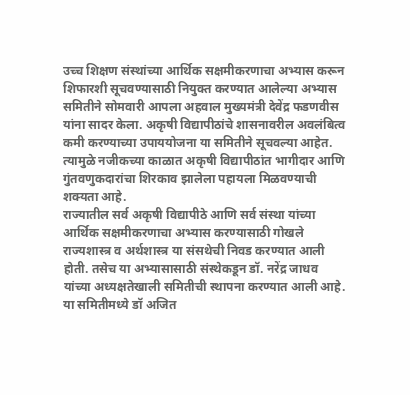उच्च शिक्षण संस्थांच्या आर्थिक सक्षमीकरणाचा अभ्यास करून शिफारशी सूचवण्यासाठी नियुक्त करण्यात आलेल्या अभ्यास समितीने सोमवारी आपला अहवाल मुख्यमंत्री देवेंद्र फडणवीस यांना सादर केला. अकृषी विद्यापीठांचे शासनावरील अवलंबित्व कमी करण्याच्या उपाययोजना या समितीने सूचवल्या आहेत. त्यामुळे नजीकच्या काळात अकृषी विद्यापीठांत भागीदार आणि गुंतवणुकदारांचा शिरकाव झालेला पहायला मिळवण्याची शक्यता आहे.
राज्यातील सर्व अकृषी विद्यापीठे आणि सर्व संस्था यांच्या आर्थिक सक्षमीकरणाचा अभ्यास करण्यासाठी गोखले राज्यशास्त्र व अर्थशास्त्र या संसथेची निवड करण्यात आली होती. तसेच या अभ्यासासाठी संस्थेकडून डॉ. नरेंद्र जाधव यांच्या अध्यक्षतेखाली समितीची स्थापना करण्यात आली आहे. या समितीमध्ये डॉ अजित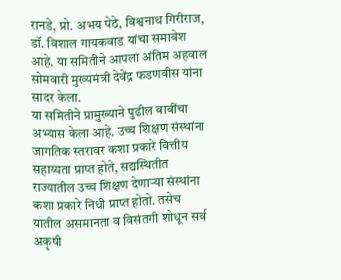रानडे, प्रो. अभय पेठे, विश्वनाथ गिरीराज, डॉ. विशाल गायकवाड यांचा समावेश आहे. या समितीने आपला अंतिम अहवाल सोमवारी मुख्यमंत्री देवेंद्र फडणवीस यांना सादर केला.
या समितीने प्रामुख्याने पुढील बाबींचा अभ्यास केला आहे. उच्च शिक्षण संस्थांना जागतिक स्तरावर कशा प्रकारे वित्तीय सहाय्यता प्राप्त होते, सद्यस्थितीत राज्यातील उच्च शिक्षण देणाऱ्या संस्थांना कशा प्रकारे निधी प्राप्त होतो. तसेच यातील असमानता व विसंतगी शोधून सर्व अकृषी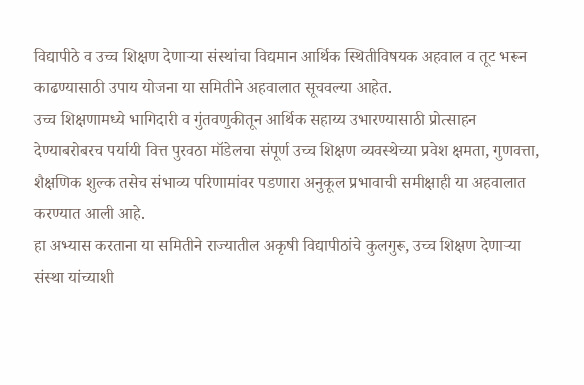विद्यापीठे व उच्च शिक्षण देणाऱ्या संस्थांचा विद्यमान आर्थिक स्थितीविषयक अहवाल व तूट भरून काढण्यासाठी उपाय योजना या समितीने अहवालात सूचवल्या आहेत.
उच्च शिक्षणामध्ये भागिदारी व गुंतवणुकीतून आर्थिक सहाय्य उभारण्यासाठी प्रोत्साहन देण्याबरोबरच पर्यायी वित्त पुरवठा मॉडेलचा संपूर्ण उच्च शिक्षण व्यवस्थेच्या प्रवेश क्षमता, गुणवत्ता, शैक्षणिक शुल्क तसेच संभाव्य परिणामांवर पडणारा अनुकूल प्रभावाची समीक्षाही या अहवालात करण्यात आली आहे.
हा अभ्यास करताना या समितीने राज्यातील अकृषी विद्यापीठांचे कुलगुरू, उच्च शिक्षण देणाऱ्या संस्था यांच्याशी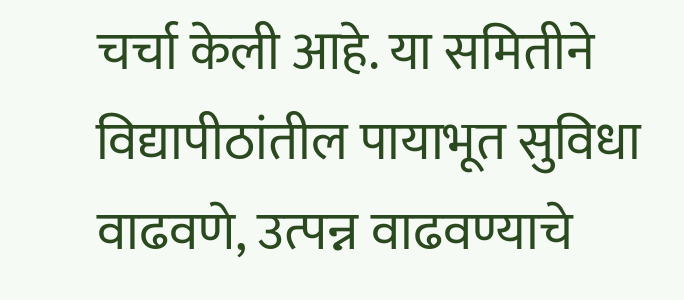चर्चा केली आहे. या समितीने विद्यापीठांतील पायाभूत सुविधा वाढवणे, उत्पन्न वाढवण्याचे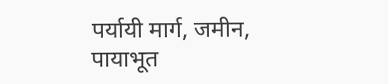पर्यायी मार्ग, जमीन, पायाभूत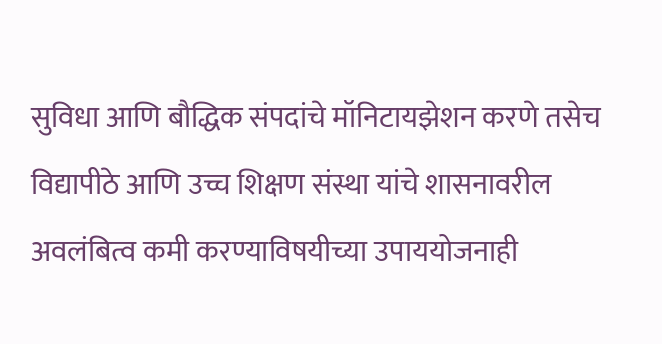सुविधा आणि बौद्धिक संपदांचे मॉनिटायझेशन करणे तसेच विद्यापीठे आणि उच्च शिक्षण संस्था यांचे शासनावरील अवलंबित्व कमी करण्याविषयीच्या उपाययोजनाही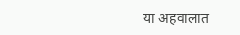या अहवालात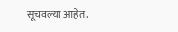सूचवल्या आहेत.